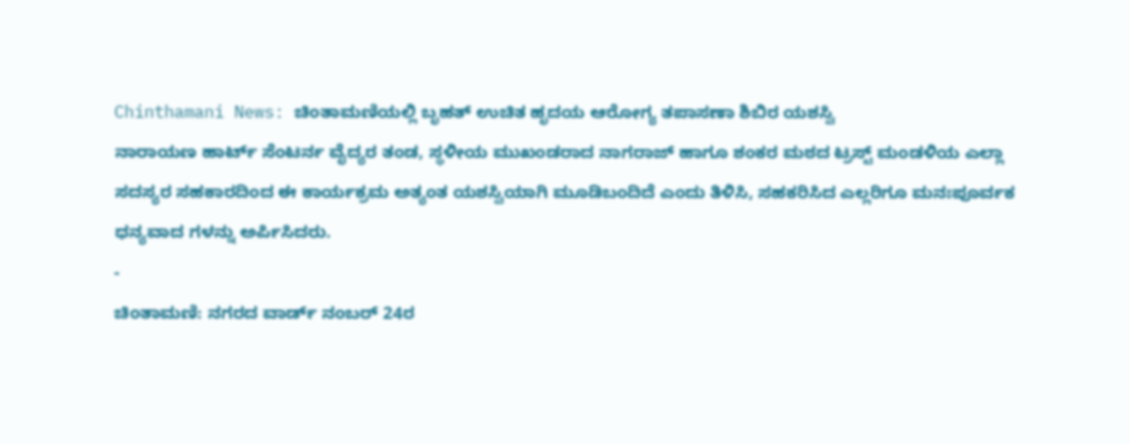Chinthamani News: ಚಿಂತಾಮಣಿಯಲ್ಲಿ ಬೃಹತ್ ಉಚಿತ ಹೃದಯ ಆರೋಗ್ಯ ತಪಾಸಣಾ ಶಿಬಿರ ಯಶಸ್ವಿ
ನಾರಾಯಣ ಹಾರ್ಟ್ ಸೆಂಟರ್ನ ವೈದ್ಯರ ತಂಡ, ಸ್ಥಳೀಯ ಮುಖಂಡರಾದ ನಾಗರಾಜ್ ಹಾಗೂ ಶಂಕರ ಮಠದ ಟ್ರಸ್ಟ್ ಮಂಡಳಿಯ ಎಲ್ಲಾ ಸದಸ್ಯರ ಸಹಕಾರದಿಂದ ಈ ಕಾರ್ಯಕ್ರಮ ಅತ್ಯಂತ ಯಶಸ್ವಿಯಾಗಿ ಮೂಡಿಬಂದಿದೆ ಎಂದು ತಿಳಿಸಿ, ಸಹಕರಿಸಿದ ಎಲ್ಲರಿಗೂ ಮನಃಪೂರ್ವಕ ಧನ್ಯವಾದ ಗಳನ್ನು ಅರ್ಪಿಸಿದರು.
-
ಚಿಂತಾಮಣಿ: ನಗರದ ವಾರ್ಡ್ ನಂಬರ್ 24ರ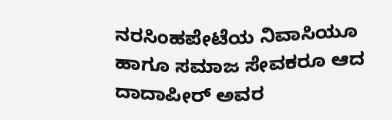ನರಸಿಂಹಪೇಟೆಯ ನಿವಾಸಿಯೂ ಹಾಗೂ ಸಮಾಜ ಸೇವಕರೂ ಆದ ದಾದಾಪೀರ್ ಅವರ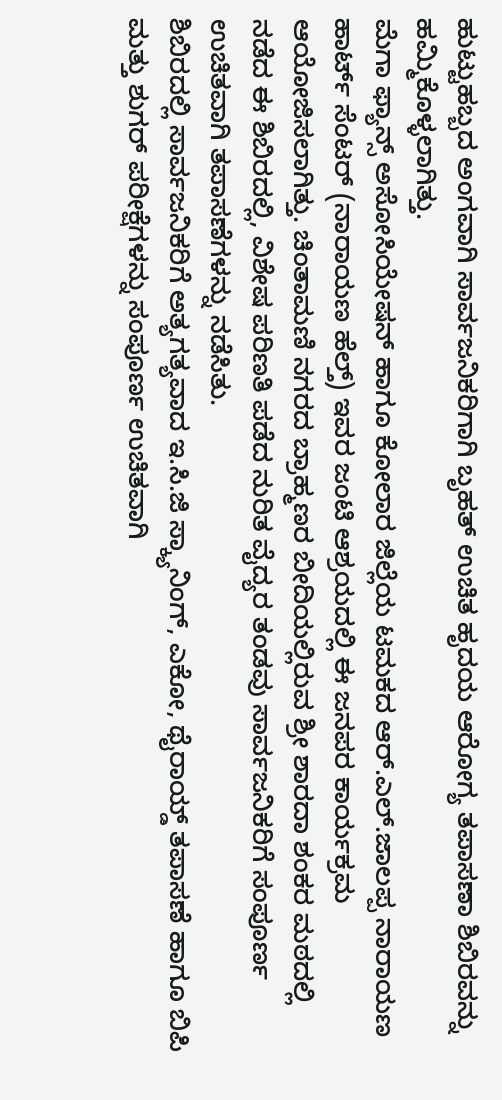ಹುಟ್ಟುಹಬ್ಬದ ಅಂಗವಾಗಿ ಸಾರ್ವಜನಿಕರಿಗಾಗಿ ಬೃಹತ್ ಉಚಿತ ಹೃದಯ ಆರೋಗ್ಯ ತಪಾಸಣಾ ಶಿಬಿರವನ್ನು ಹಮ್ಮಿಕೊಳ್ಳಲಾಗಿತ್ತು.
ಮೆಗಾ ಫ್ಯಾನ್ಸ್ ಅಸೋಸಿಯೇಷನ್ ಹಾಗೂ ಕೋಲಾರ ಜಿಲ್ಲೆಯ ಟಮಕದ ಆರ್.ಎಲ್.ಜಾಲಪ್ಪ ನಾರಾಯಣ ಹಾರ್ಟ್ ಸೆಂಟರ್ (ನಾರಾಯಣ ಹೆಲ್ತ್) ಇವರ ಜಂಟಿ ಆಶ್ರಯದಲ್ಲಿ ಈ ಜನಪರ ಕಾರ್ಯಕ್ರಮ ಆಯೋಜಿಸಲಾಗಿತ್ತು. ಚಿಂತಾಮಣಿ ನಗರದ ಬ್ರಾಹ್ಮಣರ ಬೀದಿಯಲ್ಲಿರುವ ಶ್ರೀ ಶಾರದಾ ಶಂಕರ ಮಠದಲ್ಲಿ ನಡೆದ ಈ ಶಿಬಿರದಲ್ಲಿ, ವಿಶೇಷ ಪರಿಣತಿ ಪಡೆದ ನುರಿತ ವೈದ್ಯರ ತಂಡವು ಸಾರ್ವಜನಿಕರಿಗೆ ಸಂಪೂರ್ಣ ಉಚಿತವಾಗಿ ತಪಾಸಣೆಗಳನ್ನು ನಡೆಸಿತು.
ಶಿಬಿರದಲ್ಲಿ ಸಾರ್ವಜನಿಕರಿಗೆ ಅತ್ಯಗತ್ಯವಾದ ಇ.ಸಿ.ಜಿ ಸ್ಕ್ಯಾನಿಂಗ್, ಎಕೋ, ಥೈರಾಯ್ಡ್ ತಪಾಸಣೆ ಹಾಗೂ ಬಿಪಿ ಮತ್ತು ಶುಗರ್ ಪರೀಕ್ಷೆಗಳನ್ನು ಸಂಪೂರ್ಣ ಉಚಿತವಾಗಿ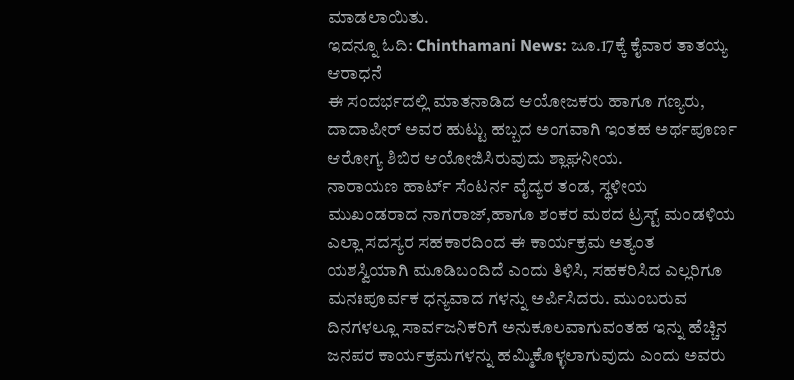ಮಾಡಲಾಯಿತು.
ಇದನ್ನೂ ಓದಿ: Chinthamani News: ಜೂ.17ಕ್ಕೆ ಕೈವಾರ ತಾತಯ್ಯ ಆರಾಧನೆ
ಈ ಸಂದರ್ಭದಲ್ಲಿ ಮಾತನಾಡಿದ ಆಯೋಜಕರು ಹಾಗೂ ಗಣ್ಯರು, ದಾದಾಪೀರ್ ಅವರ ಹುಟ್ಟು ಹಬ್ಬದ ಅಂಗವಾಗಿ ಇಂತಹ ಅರ್ಥಪೂರ್ಣ ಆರೋಗ್ಯ ಶಿಬಿರ ಆಯೋಜಿಸಿರುವುದು ಶ್ಲಾಘನೀಯ.
ನಾರಾಯಣ ಹಾರ್ಟ್ ಸೆಂಟರ್ನ ವೈದ್ಯರ ತಂಡ, ಸ್ಥಳೀಯ ಮುಖಂಡರಾದ ನಾಗರಾಜ್,ಹಾಗೂ ಶಂಕರ ಮಠದ ಟ್ರಸ್ಟ್ ಮಂಡಳಿಯ ಎಲ್ಲಾ ಸದಸ್ಯರ ಸಹಕಾರದಿಂದ ಈ ಕಾರ್ಯಕ್ರಮ ಅತ್ಯಂತ ಯಶಸ್ವಿಯಾಗಿ ಮೂಡಿಬಂದಿದೆ ಎಂದು ತಿಳಿಸಿ, ಸಹಕರಿಸಿದ ಎಲ್ಲರಿಗೂ ಮನಃಪೂರ್ವಕ ಧನ್ಯವಾದ ಗಳನ್ನು ಅರ್ಪಿಸಿದರು. ಮುಂಬರುವ ದಿನಗಳಲ್ಲೂ ಸಾರ್ವಜನಿಕರಿಗೆ ಅನುಕೂಲವಾಗುವಂತಹ ಇನ್ನು ಹೆಚ್ಚಿನ ಜನಪರ ಕಾರ್ಯಕ್ರಮಗಳನ್ನು ಹಮ್ಮಿಕೊಳ್ಳಲಾಗುವುದು ಎಂದು ಅವರು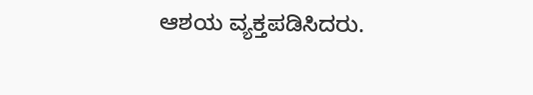ಆಶಯ ವ್ಯಕ್ತಪಡಿಸಿದರು.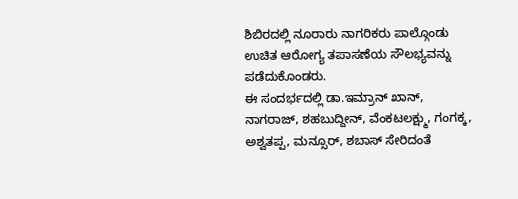ಶಿಬಿರದಲ್ಲಿ ನೂರಾರು ನಾಗರಿಕರು ಪಾಲ್ಗೊಂಡು ಉಚಿತ ಆರೋಗ್ಯ ತಪಾಸಣೆಯ ಸೌಲಭ್ಯವನ್ನು ಪಡೆದುಕೊಂಡರು.
ಈ ಸಂದರ್ಭದಲ್ಲಿ ಡಾ.ಇಮ್ರಾನ್ ಖಾನ್, ನಾಗರಾಜ್, ಶಹಬುದ್ದೀನ್, ವೆಂಕಟಲಕ್ಷ್ಮು, ಗಂಗಕ್ಕ, ಅಶ್ವತಪ್ಪ, ಮನ್ಸೂರ್, ಶಬಾಸ್ ಸೇರಿದಂತೆ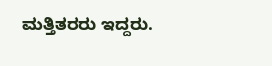ಮತ್ತಿತರರು ಇದ್ದರು.